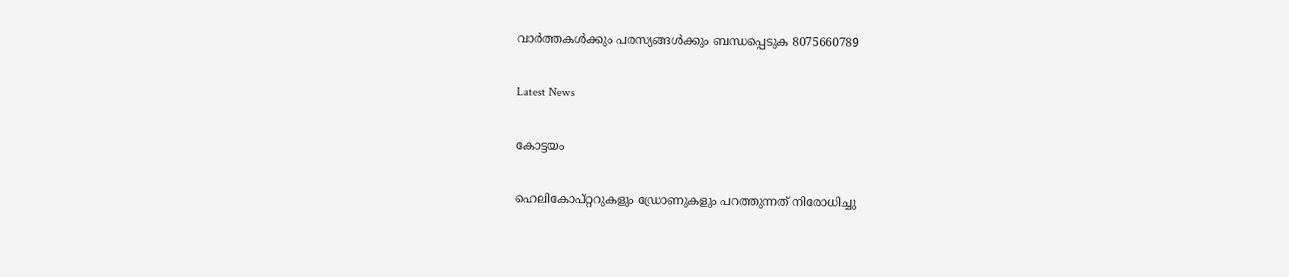വാർത്തകൾക്കും പരസ്യങ്ങൾക്കും ബന്ധപ്പെടുക 8075660789

Latest News

കോട്ടയം

ഹെലികോപ്റ്ററുകളും ഡ്രോണുകളും പറത്തുന്നത് നിരോധിച്ചു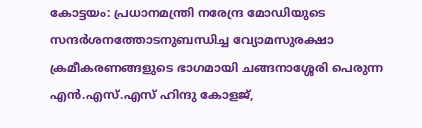കോട്ടയം: പ്രധാനമന്ത്രി നരേന്ദ്ര മോഡിയുടെ സന്ദർശനത്തോടനുബന്ധിച്ച വ്യോമസുരക്ഷാ ക്രമീകരണങ്ങളുടെ ഭാഗമായി ചങ്ങനാശ്ശേരി പെരുന്ന എൻ.എസ്.എസ് ഹിന്ദു കോളജ്,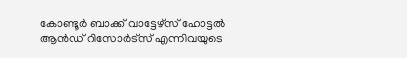കോണ്ടൂർ ബാക്ക് വാട്ടേഴ്സ് ഹോട്ടൽ ആൻഡ് റിസോർട്സ് എന്നിവയുടെ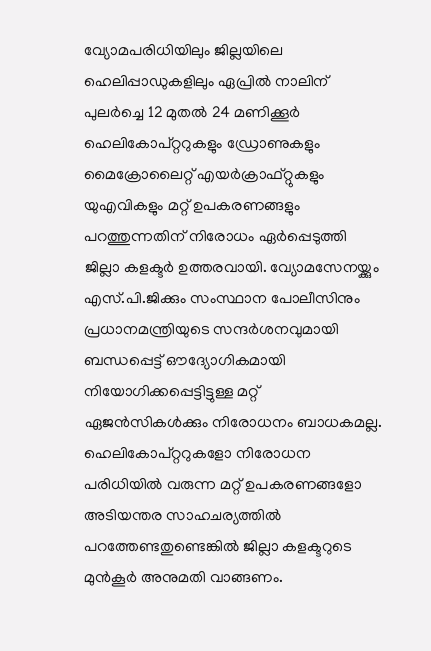വ്യോമപരിധിയിലും ജില്ലയിലെ ഹെലിപ്പാഡുകളിലും ഏപ്രിൽ നാലിന് പുലർച്ചെ 12 മുതൽ 24 മണിക്കൂർ ഹെലികോപ്റ്ററുകളും ഡ്രോണുകളും മൈക്രോലൈറ്റ് എയർക്രാഫ്റ്റുകളും യുഎവികളും മറ്റ് ഉപകരണങ്ങളും പറത്തുന്നതിന് നിരോധം ഏർപ്പെടുത്തി ജില്ലാ കളക്ടർ ഉത്തരവായി. വ്യോമസേനയ്ക്കും എസ്.പി.ജിക്കും സംസ്ഥാന പോലീസിനും പ്രധാനമന്ത്രിയുടെ സന്ദർശനവുമായി ബന്ധപ്പെട്ട് ഔദ്യോഗികമായി നിയോഗിക്കപ്പെട്ടിട്ടുള്ള മറ്റ് ഏജൻസികൾക്കും നിരോധനം ബാധകമല്ല. ഹെലികോപ്റ്ററുകളോ നിരോധന പരിധിയിൽ വരുന്ന മറ്റ് ഉപകരണങ്ങളോ അടിയന്തര സാഹചര്യത്തിൽ പറത്തേണ്ടതുണ്ടെങ്കിൽ ജില്ലാ കളക്ടറുടെ മുൻകൂർ അനുമതി വാങ്ങണം.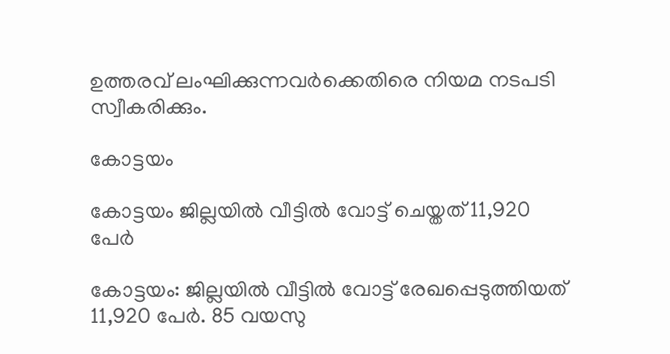ഉത്തരവ് ലംഘിക്കുന്നവർക്കെതിരെ നിയമ നടപടി സ്വീകരിക്കും.

കോട്ടയം

കോട്ടയം ജില്ലയിൽ വീട്ടിൽ വോട്ട് ചെയ്തത് 11,920 പേർ

കോട്ടയം: ജില്ലയിൽ വീട്ടിൽ വോട്ട് രേഖപ്പെടുത്തിയത് 11,920 പേർ. 85 വയസു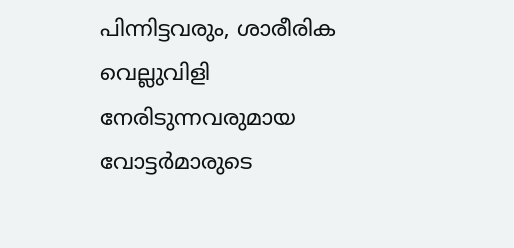പിന്നിട്ടവരും, ശാരീരിക വെല്ലുവിളി നേരിടുന്നവരുമായ വോട്ടർമാരുടെ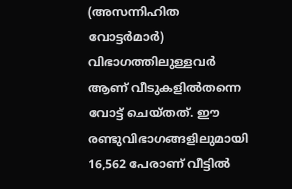(അസന്നിഹിത വോട്ടർമാർ) വിഭാഗത്തിലുള്ളവർ ആണ് വീടുകളിൽതന്നെ വോട്ട് ചെയ്തത്. ഈ രണ്ടുവിഭാഗങ്ങളിലുമായി 16,562 പേരാണ് വീട്ടിൽ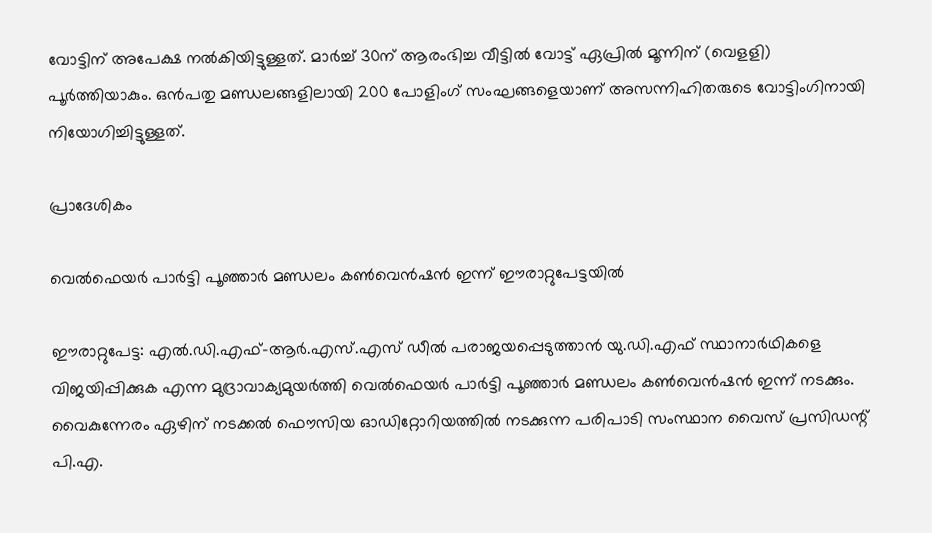വോട്ടിന് അപേക്ഷ നൽകിയിട്ടുള്ളത്. മാർച്ച് 30ന് ആരംഭിച്ച വീട്ടിൽ വോട്ട് ഏപ്രിൽ മൂന്നിന് (വെളളി) പൂർത്തിയാകും. ഒൻപതു മണ്ഡലങ്ങളിലായി 200 പോളിംഗ് സംഘങ്ങളെയാണ് അസന്നിഹിതരുടെ വോട്ടിംഗിനായി നിയോഗിച്ചിട്ടുള്ളത്.

പ്രാദേശികം

വെൽഫെയർ പാർട്ടി പൂഞ്ഞാർ മണ്ഡലം കൺവെൻഷൻ ഇന്ന് ഈരാറ്റുപേട്ടയിൽ

ഈരാറ്റുപേട്ട: എൽ.ഡി.എഫ്-ആർ.എസ്.എസ് ഡീൽ പരാജയപ്പെടുത്താൻ യു.ഡി.എഫ് സ്ഥാനാർഥികളെ വിജയിപ്പിക്കുക എന്ന മുദ്രാവാക്യമുയർത്തി വെൽഫെയർ പാർട്ടി പൂഞ്ഞാർ മണ്ഡലം കൺവെൻഷൻ ഇന്ന് നടക്കും. വൈകുന്നേരം ഏഴിന് നടക്കൽ ഫൌസിയ ഓഡിറ്റോറിയത്തിൽ നടക്കുന്ന പരിപാടി സംസ്ഥാന വൈസ് പ്രസിഡന്റ് പി.എ.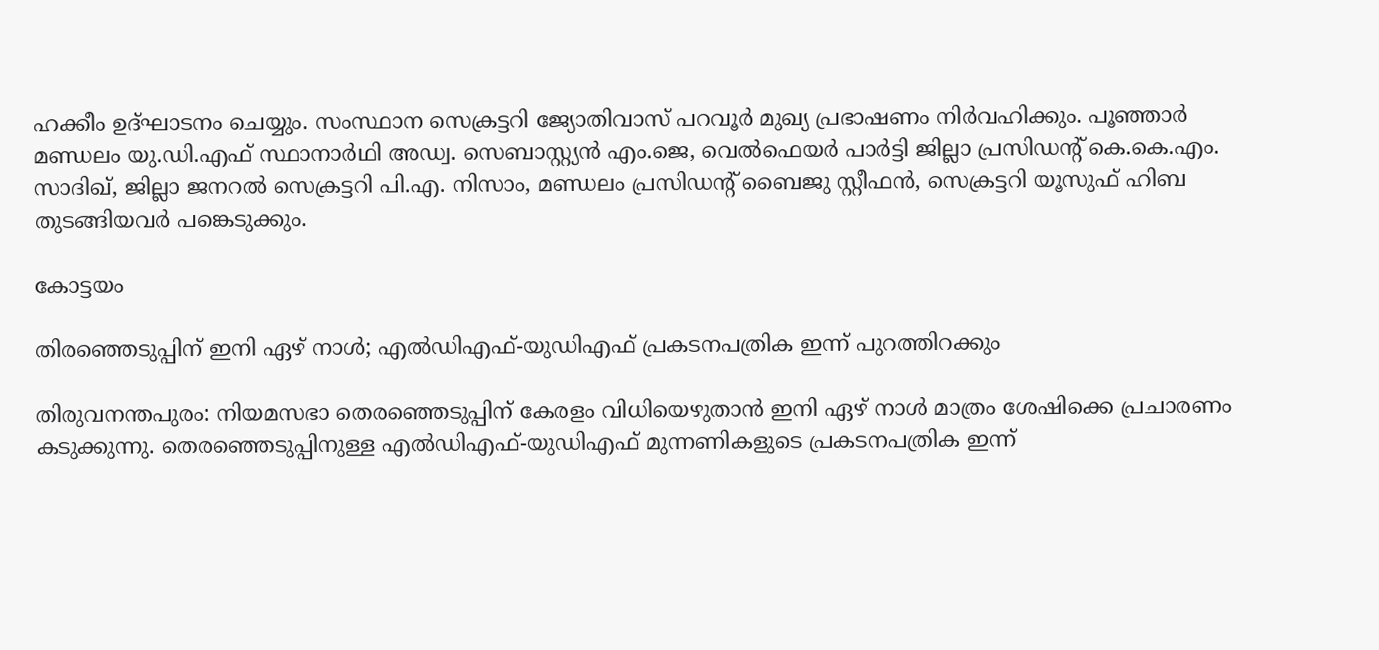ഹക്കീം ഉദ്ഘാടനം ചെയ്യും. സംസ്ഥാന സെക്രട്ടറി ജ്യോതിവാസ് പറവൂർ മുഖ്യ പ്രഭാഷണം നിർവഹിക്കും. പൂഞ്ഞാർ മണ്ഡലം യു.ഡി.എഫ് സ്ഥാനാർഥി അഡ്വ. സെബാസ്റ്റ്യൻ എം.ജെ, വെൽഫെയർ പാർട്ടി ജില്ലാ പ്രസിഡന്റ് കെ.കെ.എം. സാദിഖ്, ജില്ലാ ജനറൽ സെക്രട്ടറി പി.എ. നിസാം, മണ്ഡലം പ്രസിഡന്റ് ബൈജു സ്റ്റീഫൻ, സെക്രട്ടറി യൂസുഫ് ഹിബ തുടങ്ങിയവർ പങ്കെടുക്കും.

കോട്ടയം

തിരഞ്ഞെടുപ്പിന് ഇനി ഏഴ് നാള്‍; എല്‍ഡിഎഫ്-യുഡിഎഫ് പ്രകടനപത്രിക ഇന്ന് പുറത്തിറക്കും

തിരുവനന്തപുരം: നിയമസഭാ തെരഞ്ഞെടുപ്പിന് കേരളം വിധിയെഴുതാന്‍ ഇനി ഏഴ് നാള്‍ മാത്രം ശേഷിക്കെ പ്രചാരണം കടുക്കുന്നു. തെരഞ്ഞെടുപ്പിനുള്ള എല്‍ഡിഎഫ്-യുഡിഎഫ് മുന്നണികളുടെ പ്രകടനപത്രിക ഇന്ന്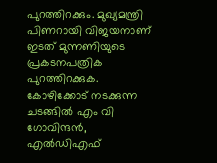പുറത്തിറക്കും. മുഖ്യമന്ത്രി പിണറായി വിജയനാണ് ഇടത് മുന്നണിയുടെ പ്രകടനപത്രിക പുറത്തിറക്കുക. കോഴിക്കോട് നടക്കുന്ന ചടങ്ങില്‍ എം വി ഗോവിന്ദന്‍, എല്‍ഡിഎഫ്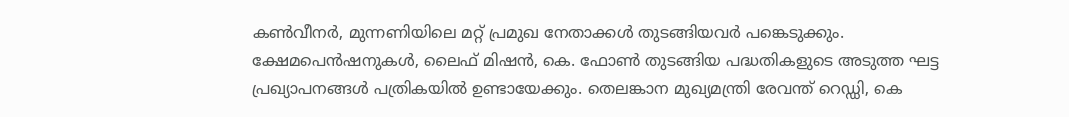കണ്‍വീനര്‍, മുന്നണിയിലെ മറ്റ് പ്രമുഖ നേതാക്കള്‍ തുടങ്ങിയവര്‍ പങ്കെടുക്കും. ക്ഷേമപെന്‍ഷനുകള്‍, ലൈഫ് മിഷന്‍, കെ. ഫോണ്‍ തുടങ്ങിയ പദ്ധതികളുടെ അടുത്ത ഘട്ട പ്രഖ്യാപനങ്ങള്‍ പത്രികയില്‍ ഉണ്ടായേക്കും. തെലങ്കാന മുഖ്യമന്ത്രി രേവന്ത് റെഡ്ഡി, കെ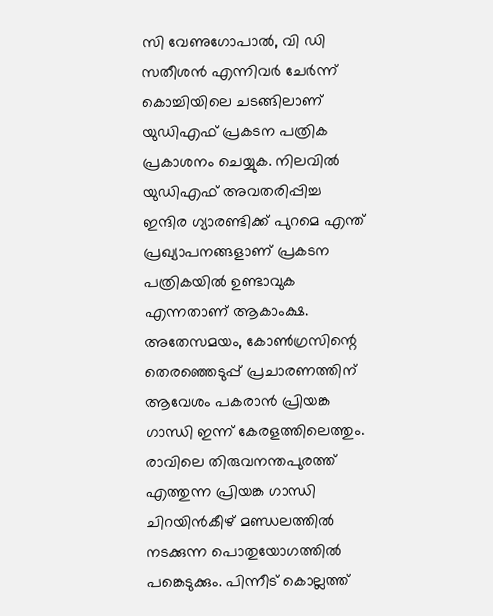സി വേണുഗോപാല്‍, വി ഡി സതീശന്‍ എന്നിവര്‍ ചേര്‍ന്ന് കൊച്ചിയിലെ ചടങ്ങിലാണ് യുഡിഎഫ് പ്രകടന പത്രിക പ്രകാശനം ചെയ്യുക. നിലവില്‍ യുഡിഎഫ് അവതരിപ്പിച്ച ഇന്ദിര ഗ്യാരണ്ടിക്ക് പുറമെ എന്ത് പ്രഖ്യാപനങ്ങളാണ് പ്രകടന പത്രികയില്‍ ഉണ്ടാവുക എന്നതാണ് ആകാംക്ഷ. അതേസമയം, കോണ്‍ഗ്രസിന്റെ തെരഞ്ഞെടുപ്പ് പ്രചാരണത്തിന് ആവേശം പകരാന്‍ പ്രിയങ്ക ഗാന്ധി ഇന്ന് കേരളത്തിലെത്തും. രാവിലെ തിരുവനന്തപുരത്ത് എത്തുന്ന പ്രിയങ്ക ഗാന്ധി ചിറയിന്‍കീഴ് മണ്ഡലത്തില്‍ നടക്കുന്ന പൊതുയോഗത്തില്‍ പങ്കെടുക്കും. പിന്നീട് കൊല്ലത്ത്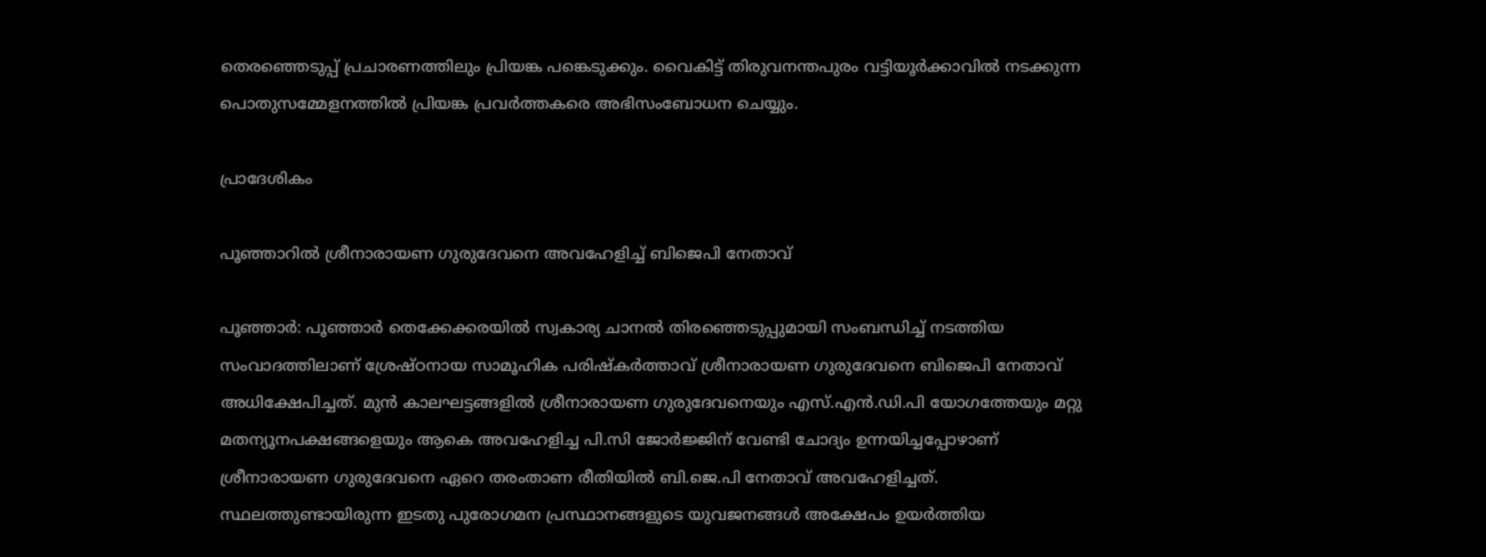തെരഞ്ഞെടുപ്പ് പ്രചാരണത്തിലും പ്രിയങ്ക പങ്കെടുക്കും. വൈകിട്ട് തിരുവനന്തപുരം വട്ടിയൂര്‍ക്കാവില്‍ നടക്കുന്ന പൊതുസമ്മേളനത്തില്‍ പ്രിയങ്ക പ്രവര്‍ത്തകരെ അഭിസംബോധന ചെയ്യും.

പ്രാദേശികം

പൂഞ്ഞാറിൽ ശ്രീനാരായണ ഗുരുദേവനെ അവഹേളിച്ച് ബിജെപി നേതാവ്

പൂഞ്ഞാർ: പൂഞ്ഞാർ തെക്കേക്കരയിൽ സ്വകാര്യ ചാനൽ തിരഞ്ഞെടുപ്പുമായി സംബന്ധിച്ച് നടത്തിയ സംവാദത്തിലാണ് ശ്രേഷ്ഠനായ സാമൂഹിക പരിഷ്കർത്താവ് ശ്രീനാരായണ ഗുരുദേവനെ ബിജെപി നേതാവ് അധിക്ഷേപിച്ചത്. മുൻ കാലഘട്ടങ്ങളിൽ ശ്രീനാരായണ ഗുരുദേവനെയും എസ്.എൻ.ഡി.പി യോഗത്തേയും മറ്റു മതന്യൂനപക്ഷങ്ങളെയും ആകെ അവഹേളിച്ച പി.സി ജോർജ്ജിന് വേണ്ടി ചോദ്യം ഉന്നയിച്ചപ്പോഴാണ് ശ്രീനാരായണ ഗുരുദേവനെ ഏറെ തരംതാണ രീതിയിൽ ബി.ജെ.പി നേതാവ് അവഹേളിച്ചത്. സ്ഥലത്തുണ്ടായിരുന്ന ഇടതു പുരോഗമന പ്രസ്ഥാനങ്ങളുടെ യുവജനങ്ങൾ അക്ഷേപം ഉയർത്തിയ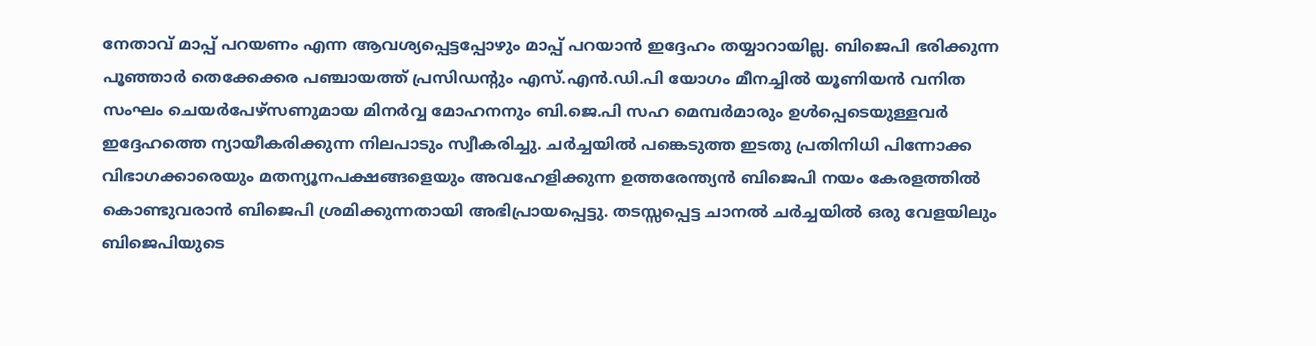നേതാവ് മാപ്പ് പറയണം എന്ന ആവശ്യപ്പെട്ടപ്പോഴും മാപ്പ് പറയാൻ ഇദ്ദേഹം തയ്യാറായില്ല. ബിജെപി ഭരിക്കുന്ന പൂഞ്ഞാർ തെക്കേക്കര പഞ്ചായത്ത് പ്രസിഡന്റും എസ്.എൻ.ഡി.പി യോഗം മീനച്ചിൽ യൂണിയൻ വനിത സംഘം ചെയർപേഴ്സണുമായ മിനർവ്വ മോഹനനും ബി.ജെ.പി സഹ മെമ്പർമാരും ഉൾപ്പെടെയുള്ളവർ ഇദ്ദേഹത്തെ ന്യായീകരിക്കുന്ന നിലപാടും സ്വീകരിച്ചു. ചർച്ചയിൽ പങ്കെടുത്ത ഇടതു പ്രതിനിധി പിന്നോക്ക വിഭാഗക്കാരെയും മതന്യൂനപക്ഷങ്ങളെയും അവഹേളിക്കുന്ന ഉത്തരേന്ത്യൻ ബിജെപി നയം കേരളത്തിൽ കൊണ്ടുവരാൻ ബിജെപി ശ്രമിക്കുന്നതായി അഭിപ്രായപ്പെട്ടു. തടസ്സപ്പെട്ട ചാനൽ ചർച്ചയിൽ ഒരു വേളയിലും ബിജെപിയുടെ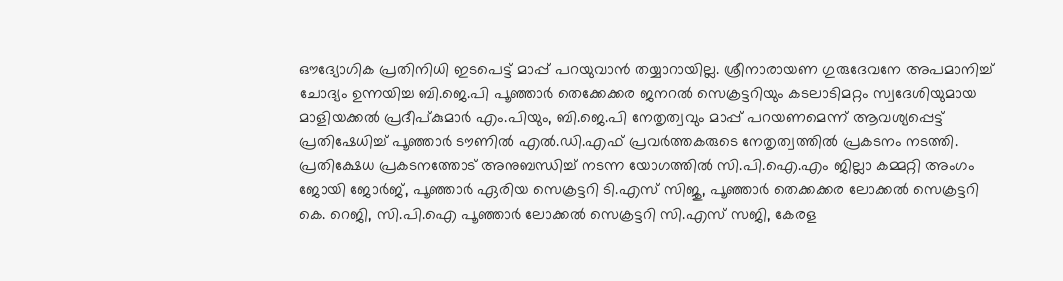ഔദ്യോഗിക പ്രതിനിധി ഇടപെട്ട് മാപ്പ് പറയുവാൻ തയ്യാറായില്ല. ശ്രീനാരായണ ഗുരുദേവനേ അപമാനിച്ച് ചോദ്യം ഉന്നയിച്ച ബി.ജെ.പി പൂഞ്ഞാർ തെക്കേക്കര ജനറൽ സെക്രട്ടറിയും കടലാടിമറ്റം സ്വദേശിയുമായ മാളിയക്കൽ പ്രദീപ്കുമാർ എം.പിയും, ബി.ജെ.പി നേതൃത്വവും മാപ്പ് പറയണമെന്ന് ആവശ്യപ്പെട്ട് പ്രതിഷേധിച്ച് പൂഞ്ഞാർ ടൗണിൽ എൽ.ഡി.എഫ് പ്രവർത്തകരുടെ നേതൃത്വത്തിൽ പ്രകടനം നടത്തി. പ്രതിക്ഷേധ പ്രകടനത്തോട് അനുബന്ധിച്ച് നടന്ന യോഗത്തിൽ സി.പി.ഐ.എം ജില്ലാ കമ്മറ്റി അംഗം ജോയി ജോർജ്, പൂഞ്ഞാർ ഏരിയ സെക്രട്ടറി ടി.എസ് സിജു, പൂഞ്ഞാർ തെക്കക്കര ലോക്കൽ സെക്രട്ടറി കെ. റെജി, സി.പി.ഐ പൂഞ്ഞാർ ലോക്കൽ സെക്രട്ടറി സി.എസ് സജി, കേരള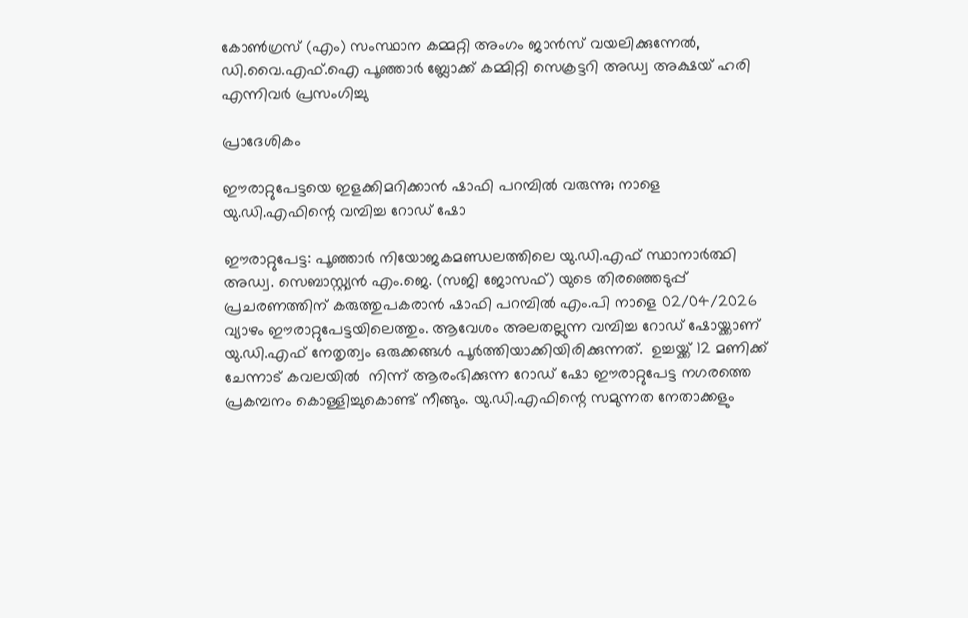കോൺഗ്രസ് (എം) സംസ്ഥാന കമ്മറ്റി അംഗം ജാൻസ് വയലിക്കുന്നേൽ, ഡി.വൈ.എഫ്.ഐ പൂഞ്ഞാർ ബ്ലോക്ക് കമ്മിറ്റി സെക്രട്ടറി അഡ്വ അക്ഷയ് ഹരി എന്നിവർ പ്രസംഗിച്ചു

പ്രാദേശികം

ഈരാറ്റുപേട്ടയെ ഇളക്കിമറിക്കാൻ ഷാഫി പറമ്പിൽ വരുന്നു; നാളെ യു.ഡി.എഫിന്റെ വമ്പിച്ച റോഡ് ഷോ

ഈരാറ്റുപേട്ട: പൂഞ്ഞാർ നിയോജകമണ്ഡലത്തിലെ യു.ഡി.എഫ് സ്ഥാനാർത്ഥി അഡ്വ. സെബാസ്റ്റ്യൻ എം.ജെ. (സജി ജോസഫ്) യുടെ തിരഞ്ഞെടുപ്പ് പ്രചരണത്തിന് കരുത്തുപകരാൻ ഷാഫി പറമ്പിൽ എം.പി നാളെ 02/04/2026 വ്യാഴം ഈരാറ്റുപേട്ടയിലെത്തും. ആവേശം അലതല്ലുന്ന വമ്പിച്ച റോഡ് ഷോയ്ക്കാണ് യു.ഡി.എഫ് നേതൃത്വം ഒരുക്കങ്ങൾ പൂർത്തിയാക്കിയിരിക്കുന്നത്.  ഉച്ചയ്ക്ക് 12 മണിക്ക് ചേന്നാട് കവലയിൽ  നിന്ന് ആരംഭിക്കുന്ന റോഡ് ഷോ ഈരാറ്റുപേട്ട നഗരത്തെ പ്രകമ്പനം കൊള്ളിച്ചുകൊണ്ട് നീങ്ങും. യു.ഡി.എഫിന്റെ സമുന്നത നേതാക്കളും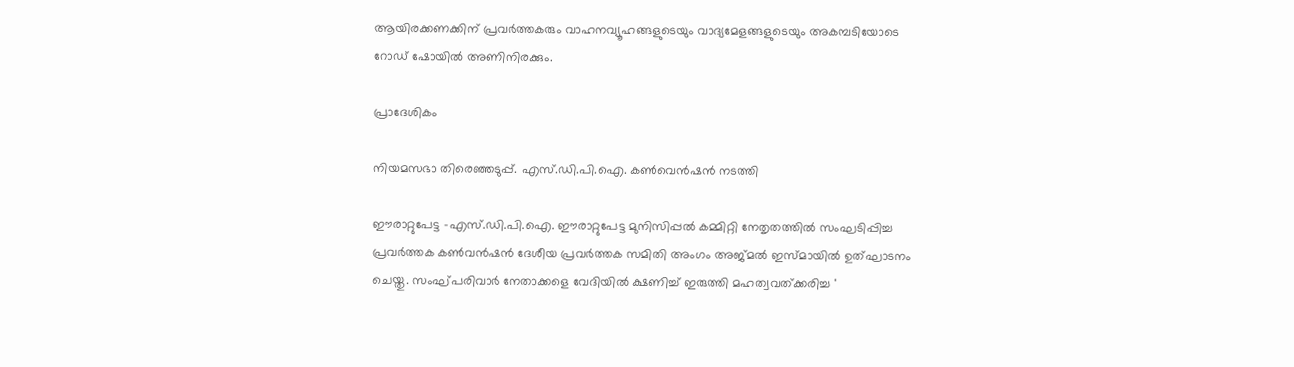ആയിരക്കണക്കിന് പ്രവർത്തകരും വാഹനവ്യൂഹങ്ങളുടെയും വാദ്യമേളങ്ങളുടെയും അകമ്പടിയോടെ റോഡ് ഷോയിൽ അണിനിരക്കും.

പ്രാദേശികം

നിയമസഭാ തിരെഞ്ഞടുപ്പ്. എസ്.ഡി.പി.ഐ. കൺവെൻഷൻ നടത്തി

ഈരാറ്റുപേട്ട -എസ്.ഡി.പി.ഐ. ഈരാറ്റുപേട്ട മുനിസിപ്പൽ കമ്മിറ്റി നേതൃതത്തിൽ സംഘടിപ്പിച്ച പ്രവർത്തക കൺവൻഷൻ ദേശീയ പ്രവർത്തക സമിതി അംഗം അജ്മൽ ഇസ്മായിൽ ഉത്ഘാടനം ചെയ്തു. സംഘ്പരിവാർ നേതാക്കളെ വേദിയിൽ ക്ഷണിച്ച് ഇരുത്തി മഹത്വവത്ക്കരിച്ച '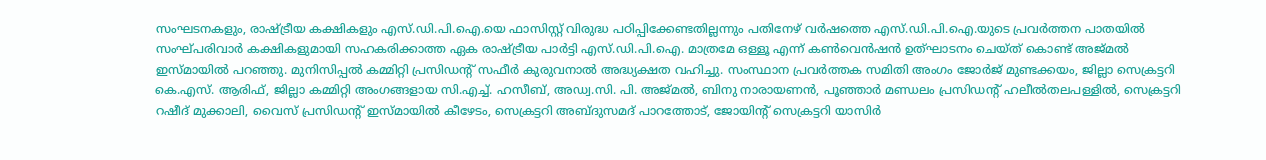സംഘടനകളും, രാഷ്ട്രീയ കക്ഷികളും എസ്.ഡി.പി.ഐ.യെ ഫാസിസ്റ്റ് വിരുദ്ധ പഠിപ്പിക്കേണ്ടതില്ലന്നും പതിനേഴ് വർഷത്തെ എസ്.ഡി.പി.ഐ.യുടെ പ്രവർത്തന പാതയിൽ സംഘ്പരിവാർ കക്ഷികളുമായി സഹകരിക്കാത്ത ഏക രാഷ്ട്രീയ പാർട്ടി എസ്.ഡി.പി.ഐ. മാത്രമേ ഒള്ളൂ എന്ന് കൺവെൻഷൻ ഉത്ഘാടനം ചെയ്ത് കൊണ്ട് അജ്മൽ ഇസ്മായിൽ പറഞ്ഞു. മുനിസിപ്പൽ കമ്മിറ്റി പ്രസിഡൻ്റ് സഫീർ കുരുവനാൽ അദ്ധ്യക്ഷത വഹിച്ചു. സംസ്ഥാന പ്രവർത്തക സമിതി അംഗം ജോർജ് മുണ്ടക്കയം, ജില്ലാ സെക്രട്ടറി കെ.എസ്. ആരിഫ്, ജില്ലാ കമ്മിറ്റി അംഗങ്ങളായ സി.എച്ച്. ഹസീബ്, അഡ്വ.സി. പി. അജ്മൽ, ബിനു നാരായണൻ, പൂഞ്ഞാർ മണ്ഡലം പ്രസിഡൻ്റ് ഹലീൽതലപള്ളിൽ, സെക്രട്ടറി റഷീദ് മുക്കാലി, വൈസ് പ്രസിഡൻ്റ് ഇസ്മായിൽ കീഴേടം, സെക്രട്ടറി അബ്ദുസമദ് പാറത്തോട്, ജോയിൻ്റ് സെക്രട്ടറി യാസിർ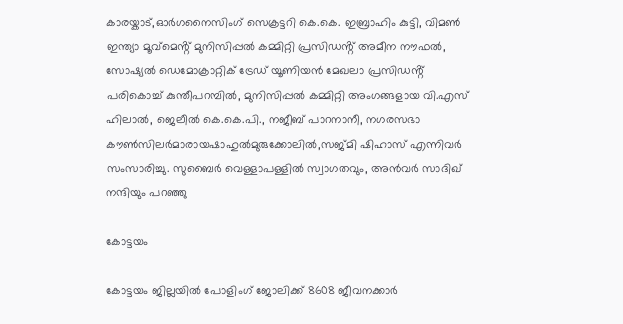കാരയ്കാട്,ഓർഗനൈസിംഗ് സെക്രട്ടറി കെ.കെ. ഇബ്രാഹിം കുട്ടി, വിമൺ ഇന്ത്യാ മൂവ്മെൻ്റ് മുനിസിപ്പൽ കമ്മിറ്റി പ്രസിഡൻ്റ് അമീന നൗഫൽ, സോഷ്യൽ ഡെമോക്രാറ്റിക് ട്രേഡ് യൂണിയൻ മേഖലാ പ്രസിഡൻ്റ് പരികൊച്ച് കുന്തീപറമ്പിൽ, മുനിസിപ്പൽ കമ്മിറ്റി അംഗങ്ങളായ വി.എസ് ഹിലാൽ, ജെലീൽ കെ.കെ.പി., നജീബ് പാറനാനീ, നഗരസഭാ കൗൺസിലർമാരായഷാഹുൽമുരുക്കോലിൽ,സജ്മി ഷിഹാസ് എന്നിവർ സംസാരിച്ചു. സുബൈർ വെള്ളാപള്ളിൽ സ്വാഗതവും, അൻവർ സാദിഖ് നന്ദിയും പറഞ്ഞു

കോട്ടയം

കോട്ടയം ജില്ലയിൽ പോളിംഗ് ജോലിക്ക് 8608 ജീവനക്കാർ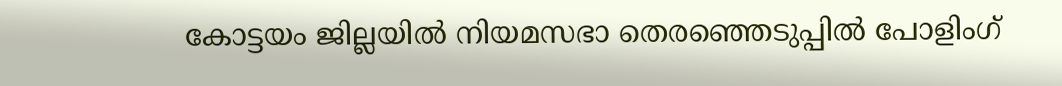കോട്ടയം ജില്ലയിൽ നിയമസഭാ തെരഞ്ഞെടുപ്പിൽ പോളിംഗ്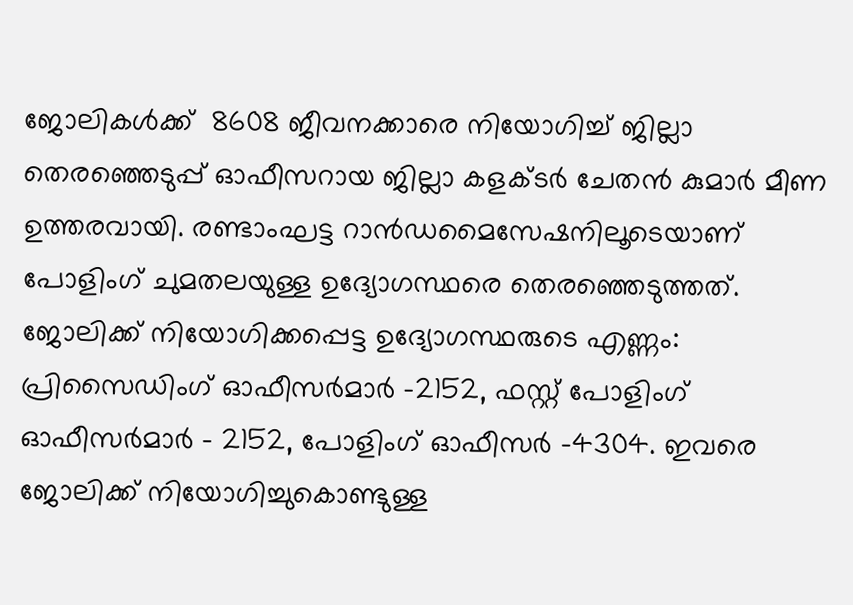ജോലികൾക്ക്  8608 ജീവനക്കാരെ നിയോഗിച്ച് ജില്ലാ തെരഞ്ഞെടുപ്പ് ഓഫീസറായ ജില്ലാ കളക്ടർ ചേതൻ കുമാർ മീണ ഉത്തരവായി. രണ്ടാംഘട്ട റാൻഡമൈസേഷനിലൂടെയാണ് പോളിംഗ് ചുമതലയുള്ള ഉദ്യോഗസ്ഥരെ തെരഞ്ഞെടുത്തത്. ജോലിക്ക് നിയോഗിക്കപ്പെട്ട ഉദ്യോഗസ്ഥരുടെ എണ്ണം: പ്രിസൈഡിംഗ് ഓഫീസർമാർ -2152, ഫസ്റ്റ് പോളിംഗ് ഓഫീസർമാർ - 2152, പോളിംഗ് ഓഫീസർ -4304. ഇവരെ ജോലിക്ക് നിയോഗിച്ചുകൊണ്ടുള്ള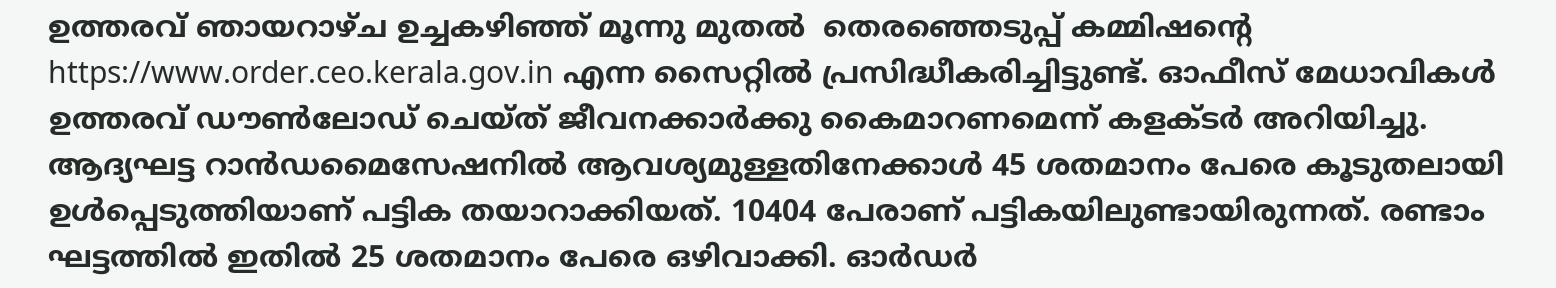ഉത്തരവ് ഞായറാഴ്ച ഉച്ചകഴിഞ്ഞ് മൂന്നു മുതൽ  തെരഞ്ഞെടുപ്പ് കമ്മിഷന്റെ https://www.order.ceo.kerala.gov.in എന്ന സൈറ്റിൽ പ്രസിദ്ധീകരിച്ചിട്ടുണ്ട്. ഓഫീസ് മേധാവികൾ ഉത്തരവ് ഡൗൺലോഡ് ചെയ്ത് ജീവനക്കാർക്കു കൈമാറണമെന്ന് കളക്ടർ അറിയിച്ചു.   ആദ്യഘട്ട റാൻഡമൈസേഷനിൽ ആവശ്യമുള്ളതിനേക്കാൾ 45 ശതമാനം പേരെ കൂടുതലായി ഉൾപ്പെടുത്തിയാണ് പട്ടിക തയാറാക്കിയത്. 10404 പേരാണ് പട്ടികയിലുണ്ടായിരുന്നത്. രണ്ടാം ഘട്ടത്തിൽ ഇതിൽ 25 ശതമാനം പേരെ ഒഴിവാക്കി. ഓർഡർ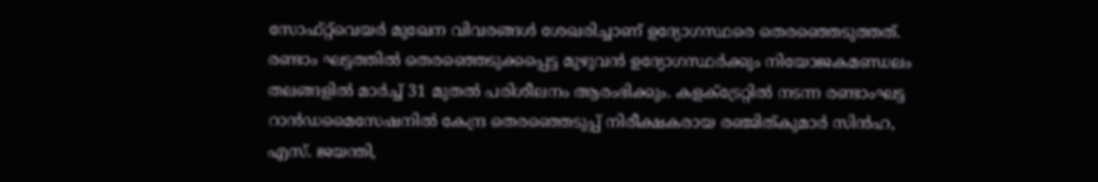സോഫ്റ്റ്‌വെയർ മുഖേന വിവരങ്ങൾ ശേഖരിച്ചാണ് ഉദ്യോഗസ്ഥരെ തെരഞ്ഞെടുത്തത്. രണ്ടാം ഘട്ടത്തിൽ തെരഞ്ഞെടുക്കപ്പെട്ട മുഴുവൻ ഉദ്യോഗസ്ഥർക്കും നിയോജകമണ്ഡലം തലങ്ങളിൽ മാർച്ച് 31 മുതൽ പരിശീലനം ആരംഭിക്കും. കളക്‌ട്രേറ്റിൽ നടന്ന രണ്ടാംഘട്ട റാൻഡമൈസേഷനിൽ കേന്ദ്ര തെരഞ്ഞെടുപ്പ് നിരീക്ഷകരായ രഞ്ജിത്കുമാർ സിൻഹ, എസ്. ജയന്തി,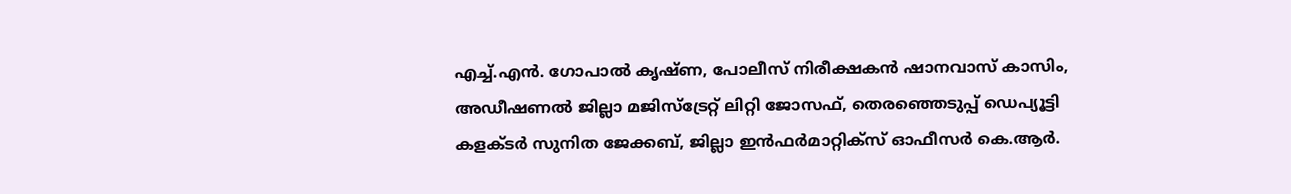എച്ച്.എൻ. ഗോപാൽ കൃഷ്ണ, പോലീസ് നിരീക്ഷകൻ ഷാനവാസ് കാസിം, അഡീഷണൽ ജില്ലാ മജിസ്ട്രേറ്റ് ലിറ്റി ജോസഫ്, തെരഞ്ഞെടുപ്പ് ഡെപ്യൂട്ടി കളക്ടർ സുനിത ജേക്കബ്, ജില്ലാ ഇൻഫർമാറ്റിക്സ് ഓഫീസർ കെ.ആർ.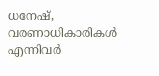ധനേഷ്, വരണാധികാരികൾ എന്നിവർ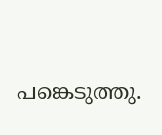പങ്കെടുത്തു.